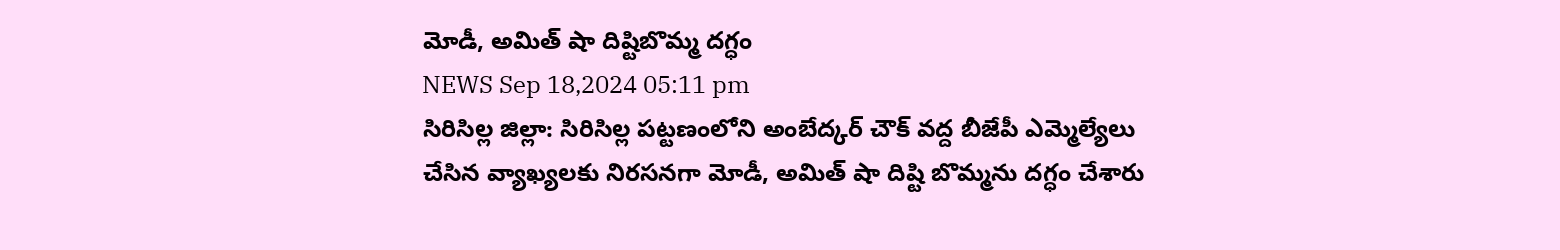మోడీ, అమిత్ షా దిష్టిబొమ్మ దగ్ధం
NEWS Sep 18,2024 05:11 pm
సిరిసిల్ల జిల్లా: సిరిసిల్ల పట్టణంలోని అంబేద్కర్ చౌక్ వద్ద బీజేపీ ఎమ్మెల్యేలు చేసిన వ్యాఖ్యలకు నిరసనగా మోడీ, అమిత్ షా దిష్టి బొమ్మను దగ్ధం చేశారు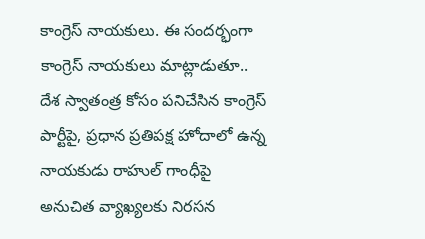కాంగ్రెస్ నాయకులు. ఈ సందర్భంగా కాంగ్రెస్ నాయకులు మాట్లాడుతూ.. దేశ స్వాతంత్ర కోసం పనిచేసిన కాంగ్రెస్ పార్టీపై, ప్రధాన ప్రతిపక్ష హోదాలో ఉన్న నాయకుడు రాహుల్ గాంధీపై అనుచిత వ్యాఖ్యలకు నిరసన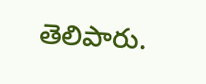తెలిపారు.